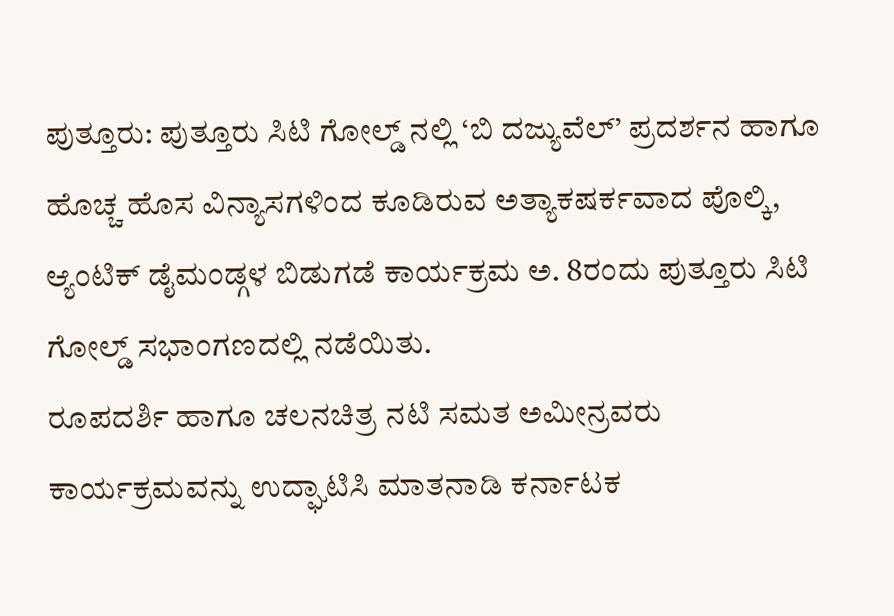ಪುತ್ತೂರು: ಪುತ್ತೂರು ಸಿಟಿ ಗೋಲ್ಡ್ ನಲ್ಲಿ ‘ಬಿ ದಜ್ಯುವೆಲ್’ ಪ್ರದರ್ಶನ ಹಾಗೂ ಹೊಚ್ಚ ಹೊಸ ವಿನ್ಯಾಸಗಳಿಂದ ಕೂಡಿರುವ ಅತ್ಯಾಕಷರ್ಕವಾದ ಪೊಲ್ಕಿ, ಆ್ಯಂಟಿಕ್ ಡೈಮಂಡ್ಗಳ ಬಿಡುಗಡೆ ಕಾರ್ಯಕ್ರಮ ಅ. 8ರಂದು ಪುತ್ತೂರು ಸಿಟಿ ಗೋಲ್ಡ್ ಸಭಾಂಗಣದಲ್ಲಿ ನಡೆಯಿತು.
ರೂಪದರ್ಶಿ ಹಾಗೂ ಚಲನಚಿತ್ರ ನಟಿ ಸಮತ ಅಮೀನ್ರವರು ಕಾರ್ಯಕ್ರಮವನ್ನು ಉದ್ಘಾಟಿಸಿ ಮಾತನಾಡಿ ಕರ್ನಾಟಕ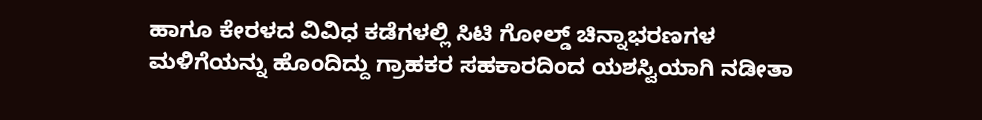ಹಾಗೂ ಕೇರಳದ ವಿವಿಧ ಕಡೆಗಳಲ್ಲಿ ಸಿಟಿ ಗೋಲ್ಡ್ ಚಿನ್ನಾಭರಣಗಳ ಮಳಿಗೆಯನ್ನು ಹೊಂದಿದ್ದು ಗ್ರಾಹಕರ ಸಹಕಾರದಿಂದ ಯಶಸ್ವಿಯಾಗಿ ನಡೀತಾ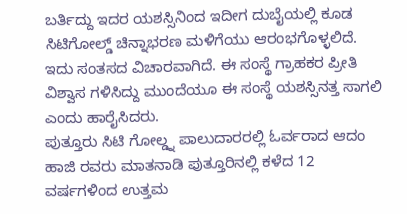ಬರ್ತಿದ್ದು ಇದರ ಯಶಸ್ಸಿನಿಂದ ಇದೀಗ ದುಬೈಯಲ್ಲಿ ಕೂಡ ಸಿಟಿಗೋಲ್ಡ್ ಚಿನ್ನಾಭರಣ ಮಳಿಗೆಯು ಆರಂಭಗೊಳ್ಳಲಿದೆ. ಇದು ಸಂತಸದ ವಿಚಾರವಾಗಿದೆ. ಈ ಸಂಸ್ಥೆ ಗ್ರಾಹಕರ ಪ್ರೀತಿ ವಿಶ್ವಾಸ ಗಳಿಸಿದ್ದು ಮುಂದೆಯೂ ಈ ಸಂಸ್ಥೆ ಯಶಸ್ಸಿನತ್ತ ಸಾಗಲಿ ಎಂದು ಹಾರೈಸಿದರು.
ಪುತ್ತೂರು ಸಿಟಿ ಗೋಲ್ಡ್ನ ಪಾಲುದಾರರಲ್ಲಿ ಓರ್ವರಾದ ಆದಂ ಹಾಜಿ ರವರು ಮಾತನಾಡಿ ಪುತ್ತೂರಿನಲ್ಲಿ ಕಳೆದ 12 ವರ್ಷಗಳಿಂದ ಉತ್ತಮ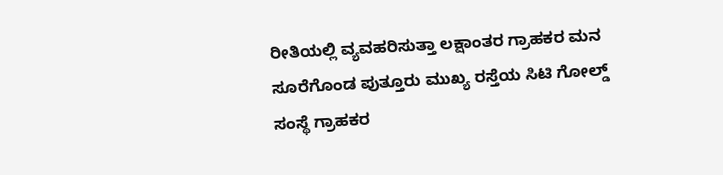ರೀತಿಯಲ್ಲಿ ವ್ಯವಹರಿಸುತ್ತಾ ಲಕ್ಷಾಂತರ ಗ್ರಾಹಕರ ಮನ ಸೂರೆಗೊಂಡ ಪುತ್ತೂರು ಮುಖ್ಯ ರಸ್ತೆಯ ಸಿಟಿ ಗೋಲ್ಡ್ ಸಂಸ್ಥೆ ಗ್ರಾಹಕರ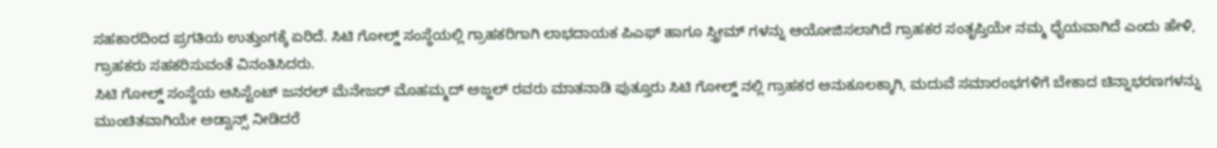ಸಹಕಾರದಿಂದ ಪ್ರಗತಿಯ ಉತ್ತುಂಗಕ್ಕೆ ಏರಿದೆ. ಸಿಟಿ ಗೋಲ್ಡ್ ಸಂಸ್ಥೆಯಲ್ಲಿ ಗ್ರಾಹಕರಿಗಾಗಿ ಲಾಭದಾಯಕ ಪಿಎಫ್ ಹಾಗೂ ಸ್ತ್ರೀಮ್ ಗಳನ್ನು ಆಯೋಜಿಸಲಾಗಿದೆ ಗ್ರಾಹಕರ ಸಂತೃಪ್ತಿಯೇ ನಮ್ಮ ಧೈಯವಾಗಿದೆ ಎಂದು ಹೇಳಿ, ಗ್ರಾಹಕರು ಸಹಕರಿಸುವಂತೆ ವಿನಂತಿಸಿದರು.
ಸಿಟಿ ಗೋಲ್ಡ್ ಸಂಸ್ಥೆಯ ಅಸಿಸ್ಟೆಂಟ್ ಜನರಲ್ ಮೆನೇಜರ್ ಮೊಹಮ್ಮದ್ ಅಜ್ಜಲ್ ರವರು ಮಾತನಾಡಿ ಪುತ್ತೂರು ಸಿಟಿ ಗೋಲ್ಡ್ ನಲ್ಲಿ ಗ್ರಾಹಕರ ಅನುಕೂಲಕ್ಕಾಗಿ, ಮದುವೆ ಸಮಾರಂಭಗಳಿಗೆ ಬೇಕಾದ ಚಿನ್ನಾಭರಣಗಳನ್ನು ಮುಂಚಿತವಾಗಿಯೇ ಅಡ್ವಾನ್ಸ್ ನೀಡಿದರೆ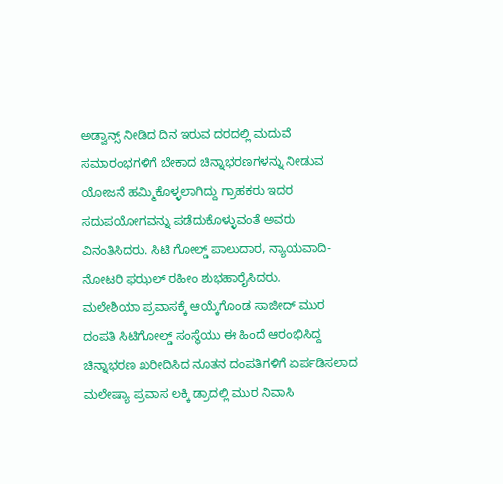ಅಡ್ವಾನ್ಸ್ ನೀಡಿದ ದಿನ ಇರುವ ದರದಲ್ಲಿ ಮದುವೆ ಸಮಾರಂಭಗಳಿಗೆ ಬೇಕಾದ ಚಿನ್ನಾಭರಣಗಳನ್ನು ನೀಡುವ ಯೋಜನೆ ಹಮ್ಮಿಕೊಳ್ಳಲಾಗಿದ್ದು ಗ್ರಾಹಕರು ಇದರ ಸದುಪಯೋಗವನ್ನು ಪಡೆದುಕೊಳ್ಳುವಂತೆ ಅವರು ವಿನಂತಿಸಿದರು. ಸಿಟಿ ಗೋಲ್ಡ್ ಪಾಲುದಾರ, ನ್ಯಾಯವಾದಿ-ನೋಟರಿ ಫಝಲ್ ರಹೀಂ ಶುಭಹಾರೈಸಿದರು.
ಮಲೇಶಿಯಾ ಪ್ರವಾಸಕ್ಕೆ ಆಯ್ಕೆಗೊಂಡ ಸಾಜೀದ್ ಮುರ ದಂಪತಿ ಸಿಟಿಗೋಲ್ಡ್ ಸಂಸ್ಥೆಯು ಈ ಹಿಂದೆ ಆರಂಭಿಸಿದ್ದ ಚಿನ್ನಾಭರಣ ಖರೀದಿಸಿದ ನೂತನ ದಂಪತಿಗಳಿಗೆ ಏರ್ಪಡಿಸಲಾದ ಮಲೇಷ್ಯಾ ಪ್ರವಾಸ ಲಕ್ಕಿ ಡ್ರಾದಲ್ಲಿ ಮುರ ನಿವಾಸಿ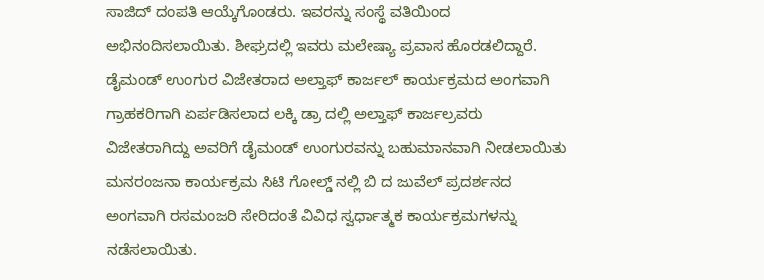ಸಾಜಿದ್ ದಂಪತಿ ಆಯ್ಕೆಗೊಂಡರು. ಇವರನ್ನು ಸಂಸ್ಥೆ ವತಿಯಿಂದ ಅಭಿನಂದಿಸಲಾಯಿತು. ಶೀಘ್ರದಲ್ಲಿ ಇವರು ಮಲೇಷ್ಯಾ ಪ್ರವಾಸ ಹೊರಡಲಿದ್ದಾರೆ.
ಡೈಮಂಡ್ ಉಂಗುರ ವಿಜೇತರಾದ ಅಲ್ತಾಫ್ ಕಾರ್ಜಲ್ ಕಾರ್ಯಕ್ರಮದ ಅಂಗವಾಗಿ ಗ್ರಾಹಕರಿಗಾಗಿ ಏರ್ಪಡಿಸಲಾದ ಲಕ್ಕಿ ಡ್ರಾ ದಲ್ಲಿ ಅಲ್ತಾಫ್ ಕಾರ್ಜಲ್ರವರು ವಿಜೇತರಾಗಿದ್ದು ಅವರಿಗೆ ಡೈಮಂಡ್ ಉಂಗುರವನ್ನು ಬಹುಮಾನವಾಗಿ ನೀಡಲಾಯಿತು
ಮನರಂಜನಾ ಕಾರ್ಯಕ್ರಮ ಸಿಟಿ ಗೋಲ್ಡ್ ನಲ್ಲಿ ಬಿ ದ ಜುವೆಲ್ ಪ್ರದರ್ಶನದ ಅಂಗವಾಗಿ ರಸಮಂಜರಿ ಸೇರಿದಂತೆ ವಿವಿಧ ಸ್ವರ್ಧಾತ್ಮಕ ಕಾರ್ಯಕ್ರಮಗಳನ್ನು ನಡೆಸಲಾಯಿತು.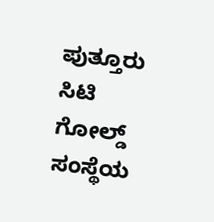ಪುತ್ತೂರು ಸಿಟಿ ಗೋಲ್ಡ್ ಸಂಸ್ಥೆಯ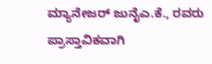ಮ್ಯಾನೇಜರ್ ಜುನೈಎ.ಕೆ., ರವರು ಪ್ರಾಸ್ತಾವಿಕವಾಗಿ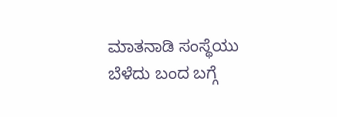ಮಾತನಾಡಿ ಸಂಸ್ಥೆಯು ಬೆಳೆದು ಬಂದ ಬಗ್ಗೆ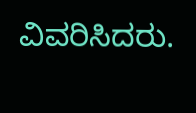ವಿವರಿಸಿದರು.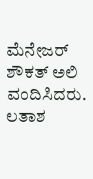ಮೆನೇಜರ್ ಶೌಕತ್ ಅಲಿ ವಂದಿಸಿದರು. ಲತಾಶ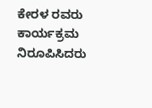ಕೇರಳ ರವರು ಕಾರ್ಯಕ್ರಮ ನಿರೂಪಿಸಿದರು